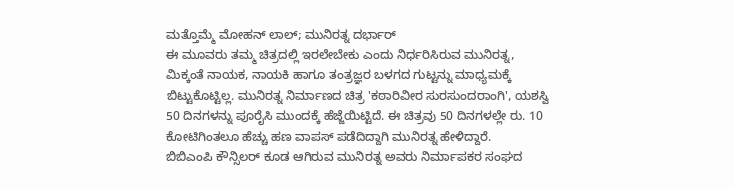ಮತ್ತೊಮ್ಮೆ ಮೋಹನ್ ಲಾಲ್; ಮುನಿರತ್ನ ದರ್ಭಾರ್
ಈ ಮೂವರು ತಮ್ಮ ಚಿತ್ರದಲ್ಲಿ ಇರಲೇಬೇಕು ಎಂದು ನಿರ್ಧರಿಸಿರುವ ಮುನಿರತ್ನ, ಮಿಕ್ಕಂತೆ ನಾಯಕ, ನಾಯಕಿ ಹಾಗೂ ತಂತ್ರಜ್ಞರ ಬಳಗದ ಗುಟ್ಟನ್ನು ಮಾಧ್ಯಮಕ್ಕೆ ಬಿಟ್ಟುಕೊಟ್ಟಿಲ್ಲ. ಮುನಿರತ್ನ ನಿರ್ಮಾಣದ ಚಿತ್ರ 'ಕಠಾರಿವೀರ ಸುರಸುಂದರಾಂಗಿ', ಯಶಸ್ವಿ 50 ದಿನಗಳನ್ನು ಪೂರೈಸಿ ಮುಂದಕ್ಕೆ ಹೆಜ್ಜೆಯಿಟ್ಟಿದೆ. ಈ ಚಿತ್ರವು 50 ದಿನಗಳಲ್ಲೇ ರು. 10 ಕೋಟಿಗಿಂತಲೂ ಹೆಚ್ಚು ಹಣ ವಾಪಸ್ ಪಡೆದಿದ್ದಾಗಿ ಮುನಿರತ್ನ ಹೇಳಿದ್ದಾರೆ.
ಬಿಬಿಎಂಪಿ ಕೌನ್ಸಿಲರ್ ಕೂಡ ಆಗಿರುವ ಮುನಿರತ್ನ ಅವರು ನಿರ್ಮಾಪಕರ ಸಂಘದ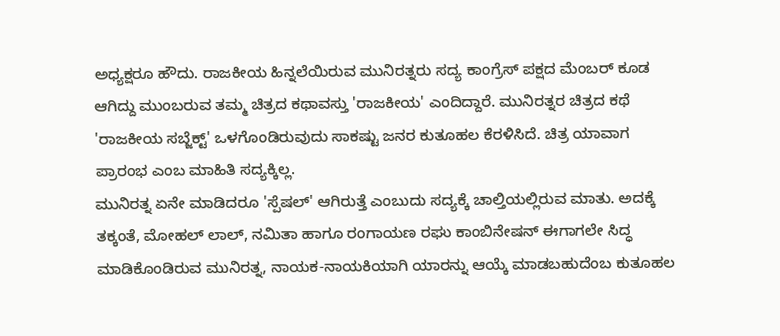ಅಧ್ಯಕ್ಷರೂ ಹೌದು. ರಾಜಕೀಯ ಹಿನ್ನಲೆಯಿರುವ ಮುನಿರತ್ನರು ಸದ್ಯ ಕಾಂಗ್ರೆಸ್ ಪಕ್ಷದ ಮೆಂಬರ್ ಕೂಡ ಆಗಿದ್ದು ಮುಂಬರುವ ತಮ್ಮ ಚಿತ್ರದ ಕಥಾವಸ್ತು 'ರಾಜಕೀಯ' ಎಂದಿದ್ದಾರೆ. ಮುನಿರತ್ನರ ಚಿತ್ರದ ಕಥೆ 'ರಾಜಕೀಯ ಸಬ್ಜೆಕ್ಟ್' ಒಳಗೊಂಡಿರುವುದು ಸಾಕಷ್ಟು ಜನರ ಕುತೂಹಲ ಕೆರಳಿಸಿದೆ. ಚಿತ್ರ ಯಾವಾಗ ಪ್ರಾರಂಭ ಎಂಬ ಮಾಹಿತಿ ಸದ್ಯಕ್ಕಿಲ್ಲ.
ಮುನಿರತ್ನ ಏನೇ ಮಾಡಿದರೂ 'ಸ್ಪೆಷಲ್' ಆಗಿರುತ್ತೆ ಎಂಬುದು ಸದ್ಯಕ್ಕೆ ಚಾಲ್ತಿಯಲ್ಲಿರುವ ಮಾತು. ಅದಕ್ಕೆ ತಕ್ಕಂತೆ, ಮೋಹಲ್ ಲಾಲ್, ನಮಿತಾ ಹಾಗೂ ರಂಗಾಯಣ ರಘು ಕಾಂಬಿನೇಷನ್ ಈಗಾಗಲೇ ಸಿದ್ಧ ಮಾಡಿಕೊಂಡಿರುವ ಮುನಿರತ್ನ, ನಾಯಕ-ನಾಯಕಿಯಾಗಿ ಯಾರನ್ನು ಆಯ್ಕೆ ಮಾಡಬಹುದೆಂಬ ಕುತೂಹಲ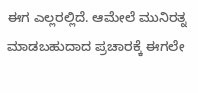ಈಗ ಎಲ್ಲರಲ್ಲಿದೆ. ಆಮೇಲೆ ಮುನಿರತ್ನ ಮಾಡಬಹುದಾದ ಪ್ರಚಾರಕ್ಕೆ ಈಗಲೇ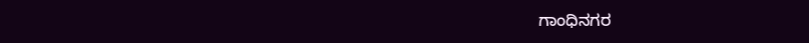ಗಾಂಧಿನಗರ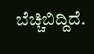ಬೆಚ್ಚಿಬಿದ್ದಿದೆ.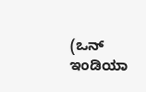(ಒನ್ ಇಂಡಿಯಾ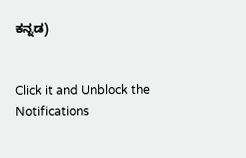ಕನ್ನಡ)


Click it and Unblock the Notifications